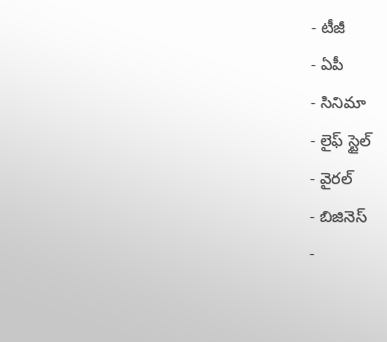- టీజీ
- ఏపీ
- సినిమా
- లైఫ్ స్టైల్
- వైరల్
- బిజినెస్
-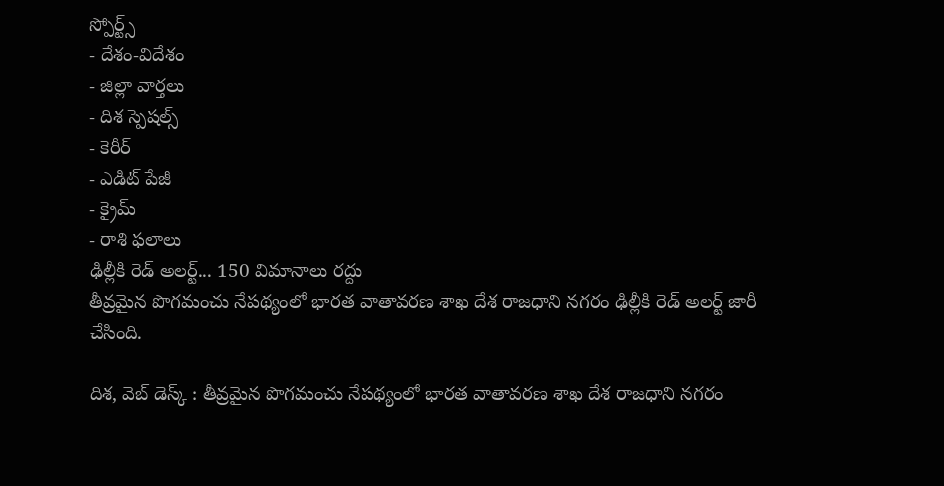స్పోర్ట్స్
- దేశం-విదేశం
- జిల్లా వార్తలు
- దిశ స్పెషల్స్
- కెరీర్
- ఎడిట్ పేజీ
- క్రైమ్
- రాశి ఫలాలు
ఢిల్లీకి రెడ్ అలర్ట్... 150 విమానాలు రద్దు
తీవ్రమైన పొగమంచు నేపథ్యంలో భారత వాతావరణ శాఖ దేశ రాజధాని నగరం ఢిల్లీకి రెడ్ అలర్ట్ జారీ చేసింది.

దిశ, వెబ్ డెస్క్ : తీవ్రమైన పొగమంచు నేపథ్యంలో భారత వాతావరణ శాఖ దేశ రాజధాని నగరం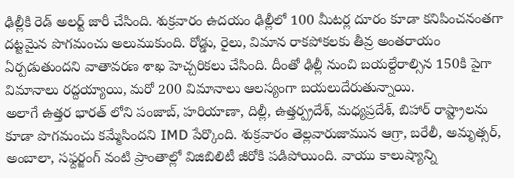ఢిల్లీకి రెడ్ అలర్ట్ జారీ చేసింది. శుక్రవారం ఉదయం ఢిల్లీలో 100 మీటర్ల దూరం కూడా కనిపించనంతగా దట్టమైన పొగమంచు అలుముకుంది. రోడ్డు, రైలు, విమాన రాకపోకలకు తీవ్ర అంతరాయం ఏర్పడుతుందని వాతావరణ శాఖ హెచ్చరికలు చేసింది. దీంతో ఢిల్లీ నుంచి బయల్దేరాల్సిన 150కి పైగా విమానాలు రద్దయ్యాయి, మరో 200 విమానాలు ఆలస్యంగా బయలుదేరుతున్నాయి.
అలాగే ఉత్తర భారత్ లోని పంజాబ్, హరియాణా, దిల్లీ, ఉత్తర్ప్రదేశ్, మధ్యప్రదేశ్, బిహార్ రాష్ట్రాలను కూడా పొగమంచు కమ్మేసిందని IMD పేర్కొంది. శుక్రవారం తెల్లవారుజామున ఆగ్రా, బరేలీ, అమృత్సర్, అంబాలా, సఫ్దర్జంగ్ వంటి ప్రాంతాల్లో విజిబిలిటీ జీరోకి పడిపోయింది. వాయు కాలుష్యాన్ని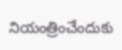నియంత్రించేందుకు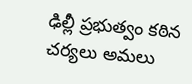ఢిల్లీ ప్రభుత్వం కఠిన చర్యలు అమలు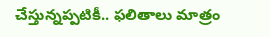చేస్తున్నప్పటికీ.. ఫలితాలు మాత్రం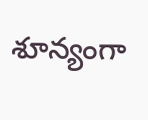శూన్యంగా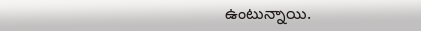ఉంటున్నాయి.